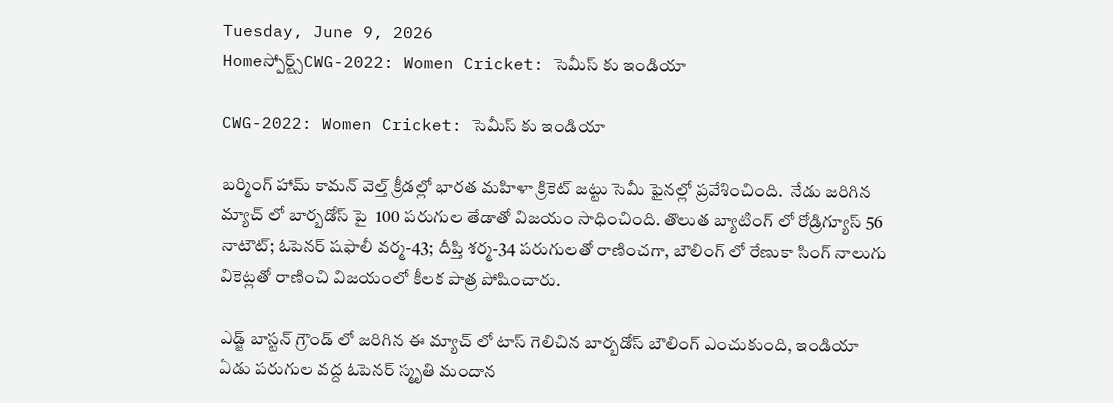Tuesday, June 9, 2026
Homeస్పోర్ట్స్CWG-2022: Women Cricket: సెమీస్ కు ఇండియా

CWG-2022: Women Cricket: సెమీస్ కు ఇండియా

బర్మింగ్ హామ్ కామన్ వెల్త్ క్రీడల్లో భారత మహిళా క్రికెట్ జట్టు సెమీ ఫైనల్లో ప్రవేశించింది.  నేడు జరిగిన మ్యాచ్ లో బార్బడోస్ పై  100 పరుగుల తేడాతో విజయం సాధించింది. తొలుత బ్యాటింగ్ లో రోడ్రిగ్యూస్ 56 నాటౌట్; ఓపెనర్ షఫాలీ వర్మ-43; దీప్తి శర్మ-34 పరుగులతో రాణించగా, బౌలింగ్ లో రేణుకా సింగ్ నాలుగు వికెట్లతో రాణించి విజయంలో కీలక పాత్ర పోషించారు.

ఎడ్జ్ బాస్టన్ గ్రౌండ్ లో జరిగిన ఈ మ్యాచ్ లో టాస్ గెలిచిన బార్బడోస్ బౌలింగ్ ఎంచుకుంది, ఇండియా  ఏడు పరుగుల వద్ద ఓపెనర్ స్మృతి మందాన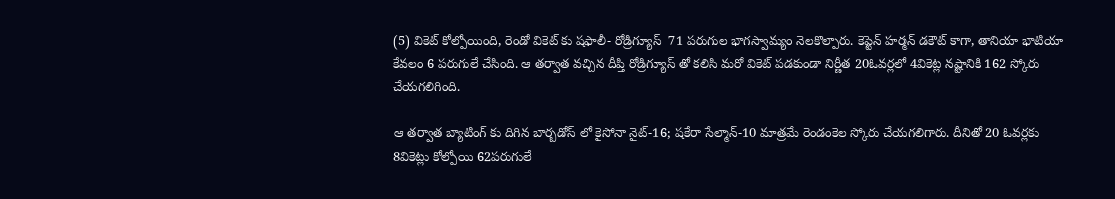(5) వికెట్ కోల్పోయింది, రెండో వికెట్ కు షఫాలీ- రోడ్రిగ్యూస్  71 పరుగుల భాగస్వామ్యం నెలకొల్పారు. కెప్టెన్ హర్మన్ డకౌట్ కాగా, తానియా భాటియా కేవలం 6 పరుగులే చేసింది. ఆ తర్వాత వచ్చిన దీప్తి రోడ్రిగ్యూస్ తో కలిసి మరో వికెట్ పడకుండా నిర్ణీత 20ఓవర్లలో 4వికెట్ల నష్టానికి 162 స్కోరు చేయగలిగింది.

ఆ తర్వాత బ్యాటింగ్ కు దిగిన బార్బడోస్ లో కైసోనా నైట్-16; షకేరా సేల్మాన్-10 మాత్రమే రెండంకెల స్కోరు చేయగలిగారు. దీనితో 20 ఓవర్లకు 8వికెట్లు కోల్పోయి 62పరుగులే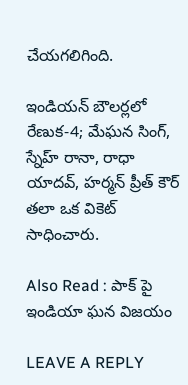చేయగలిగింది.

ఇండియన్ బౌలర్లలో రేణుక-4; మేఘన సింగ్, స్నేహ్ రానా, రాధా యాదవ్, హర్మన్ ప్రీత్ కౌర్ తలా ఒక వికెట్ సాధించారు.

Also Read : పాక్ పై ఇండియా ఘన విజయం

LEAVE A REPLY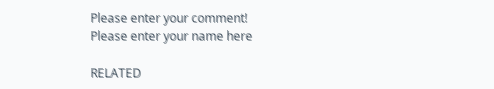Please enter your comment!
Please enter your name here

RELATED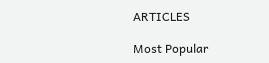ARTICLES

Most Popular